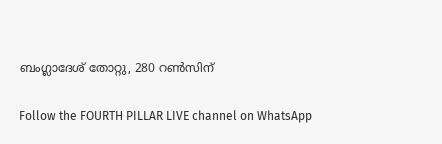ബംഗ്ലാദേശ് തോറ്റു, 280 റണ്‍സിന്

Follow the FOURTH PILLAR LIVE channel on WhatsApp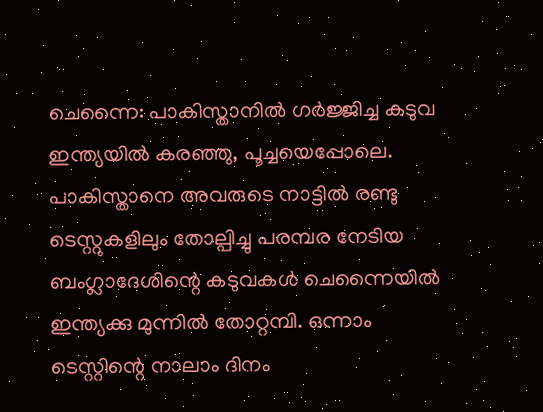ചെന്നൈ: പാകിസ്താനില്‍ ഗര്‍ജ്ജിച്ച കടുവ ഇന്ത്യയില്‍ കരഞ്ഞു, പൂച്ചയെപ്പോലെ. പാകിസ്താനെ അവരുടെ നാട്ടില്‍ രണ്ടു ടെസ്റ്റുകളിലും തോല്പിച്ചു പരമ്പര നേടിയ ബംഗ്ലാദേശിന്റെ കടുവകള്‍ ചെന്നൈയില്‍ ഇന്ത്യക്കു മുന്നില്‍ തോറ്റമ്പി. ഒന്നാം ടെസ്റ്റിന്റെ നാലാം ദിനം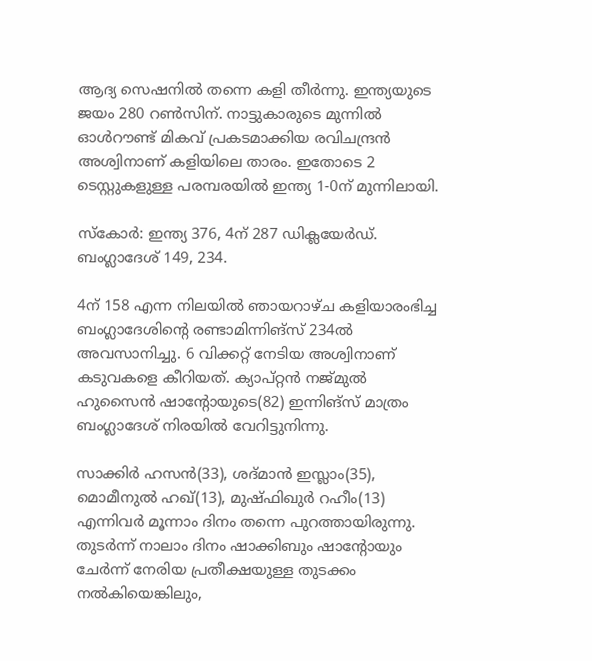ആദ്യ സെഷനില്‍ തന്നെ കളി തീര്‍ന്നു. ഇന്ത്യയുടെ ജയം 280 റണ്‍സിന്. നാട്ടുകാരുടെ മുന്നില്‍ ഓള്‍റൗണ്ട് മികവ് പ്രകടമാക്കിയ രവിചന്ദ്രന്‍ അശ്വിനാണ് കളിയിലെ താരം. ഇതോടെ 2 ടെസ്റ്റുകളുള്ള പരമ്പരയില്‍ ഇന്ത്യ 1-0ന് മുന്നിലായി.

സ്‌കോര്‍: ഇന്ത്യ 376, 4ന് 287 ഡിക്ലയേര്‍ഡ്. ബംഗ്ലാദേശ് 149, 234.

4ന് 158 എന്ന നിലയില്‍ ഞായറാഴ്ച കളിയാരംഭിച്ച ബംഗ്ലാദേശിന്റെ രണ്ടാമിന്നിങ്‌സ് 234ല്‍ അവസാനിച്ചു. 6 വിക്കറ്റ് നേടിയ അശ്വിനാണ് കടുവകളെ കീറിയത്. ക്യാപ്റ്റന്‍ നജ്മുല്‍ ഹുസൈന്‍ ഷാന്റോയുടെ(82) ഇന്നിങ്സ് മാത്രം ബംഗ്ലാദേശ് നിരയില്‍ വേറിട്ടുനിന്നു.

സാക്കിര്‍ ഹസന്‍(33), ശദ്മാന്‍ ഇസ്ലാം(35), മൊമീനുല്‍ ഹഖ്(13), മുഷ്ഫിഖുര്‍ റഹീം(13) എന്നിവര്‍ മൂന്നാം ദിനം തന്നെ പുറത്തായിരുന്നു. തുടര്‍ന്ന് നാലാം ദിനം ഷാക്കിബും ഷാന്റോയും ചേര്‍ന്ന് നേരിയ പ്രതീക്ഷയുള്ള തുടക്കം നല്‍കിയെങ്കിലും,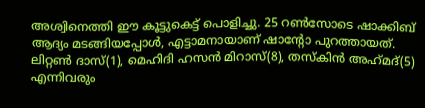അശ്വിനെത്തി ഈ കൂട്ടുകെട്ട് പൊളിച്ചു. 25 റണ്‍സോടെ ഷാക്കിബ് ആദ്യം മടങ്ങിയപ്പോള്‍, എട്ടാമനായാണ് ഷാന്റോ പുറത്തായത്. ലിറ്റണ്‍ ദാസ്(1), മെഹിദി ഹസന്‍ മിറാസ്(8), തസ്‌കിന്‍ അഹ്‌മദ്(5) എന്നിവരും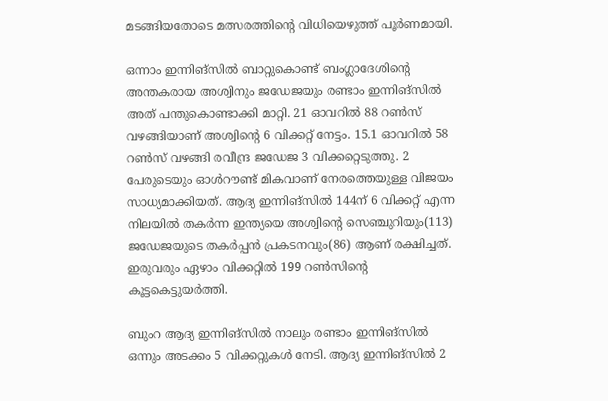മടങ്ങിയതോടെ മത്സരത്തിന്റെ വിധിയെഴുത്ത് പൂര്‍ണമായി.

ഒന്നാം ഇന്നിങ്സില്‍ ബാറ്റുകൊണ്ട് ബംഗ്ലാദേശിന്റെ അന്തകരായ അശ്വിനും ജഡേജയും രണ്ടാം ഇന്നിങ്സില്‍ അത് പന്തുകൊണ്ടാക്കി മാറ്റി. 21 ഓവറില്‍ 88 റണ്‍സ് വഴങ്ങിയാണ് അശ്വിന്റെ 6 വിക്കറ്റ് നേട്ടം. 15.1 ഓവറില്‍ 58 റണ്‍സ് വഴങ്ങി രവീന്ദ്ര ജഡേജ 3 വിക്കറ്റെടുത്തു. 2 പേരുടെയും ഓള്‍റൗണ്ട് മികവാണ് നേരത്തെയുള്ള വിജയം സാധ്യമാക്കിയത്. ആദ്യ ഇന്നിങ്സില്‍ 144ന് 6 വിക്കറ്റ് എന്ന നിലയില്‍ തകര്‍ന്ന ഇന്ത്യയെ അശ്വിന്റെ സെഞ്ചുറിയും(113) ജഡേജയുടെ തകര്‍പ്പന്‍ പ്രകടനവും(86) ആണ് രക്ഷിച്ചത്. ഇരുവരും ഏഴാം വിക്കറ്റില്‍ 199 റണ്‍സിന്റെ കൂട്ടകെട്ടുയര്‍ത്തി.

ബുംറ ആദ്യ ഇന്നിങ്സില്‍ നാലും രണ്ടാം ഇന്നിങ്സില്‍ ഒന്നും അടക്കം 5 വിക്കറ്റുകള്‍ നേടി. ആദ്യ ഇന്നിങ്സില്‍ 2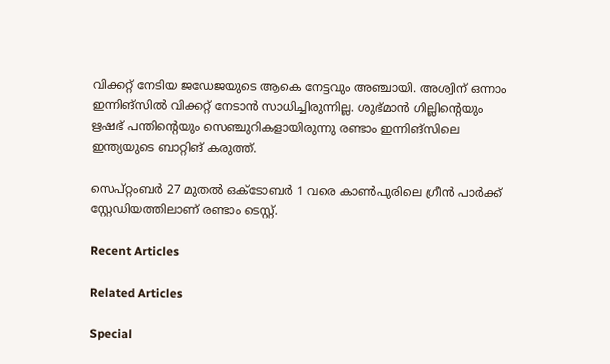വിക്കറ്റ് നേടിയ ജഡേജയുടെ ആകെ നേട്ടവും അഞ്ചായി. അശ്വിന് ഒന്നാം ഇന്നിങ്സില്‍ വിക്കറ്റ് നേടാന്‍ സാധിച്ചിരുന്നില്ല. ശുഭ്മാന്‍ ഗില്ലിന്റെയും ഋഷഭ് പന്തിന്റെയും സെഞ്ചുറികളായിരുന്നു രണ്ടാം ഇന്നിങ്സിലെ ഇന്ത്യയുടെ ബാറ്റിങ് കരുത്ത്.

സെപ്റ്റംബര്‍ 27 മുതല്‍ ഒക്ടോബര്‍ 1 വരെ കാണ്‍പുരിലെ ഗ്രീന്‍ പാര്‍ക്ക് സ്റ്റേഡിയത്തിലാണ് രണ്ടാം ടെസ്റ്റ്.

Recent Articles

Related Articles

Special